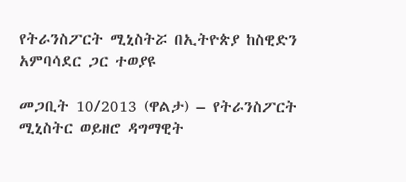የትራንስፖርት ሚኒስትሯ በኢትዮጵያ ከስዊድን አምባሳደር ጋር ተወያዩ

መጋቢት 10/2013 (ዋልታ) – የትራንስፖርት ሚኒስትር ወይዘሮ ዳግማዊት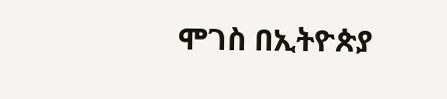ሞገስ በኢትዮጵያ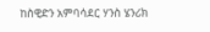ከስዊድን አምባሳደር ሃንስ ሄንሪክ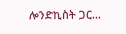ሎንድኪስት ጋር…